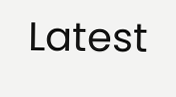Latest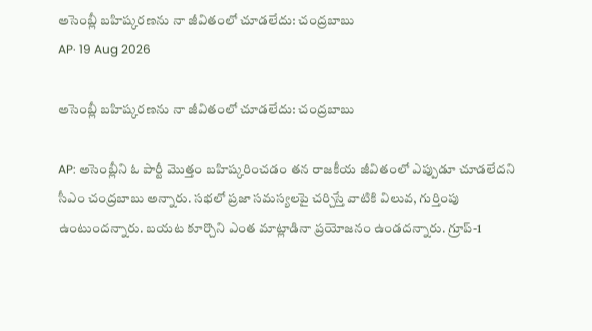అసెంబ్లీ బహిష్కరణను నా జీవితంలో చూడలేదు: చంద్రబాబు
AP· 19 Aug 2026

అసెంబ్లీ బహిష్కరణను నా జీవితంలో చూడలేదు: చంద్రబాబు

AP: అసెంబ్లీని ఓ పార్టీ మొత్తం బహిష్కరించడం తన రాజకీయ జీవితంలో ఎప్పుడూ చూడలేదని సీఎం చంద్రబాబు అన్నారు. సభలో ప్రజా సమస్యలపై చర్చిస్తే వాటికి విలువ, గుర్తింపు ఉంటుందన్నారు. బయట కూర్చొని ఎంత మాట్లాడినా ప్రయోజనం ఉండదన్నారు. గ్రూప్-1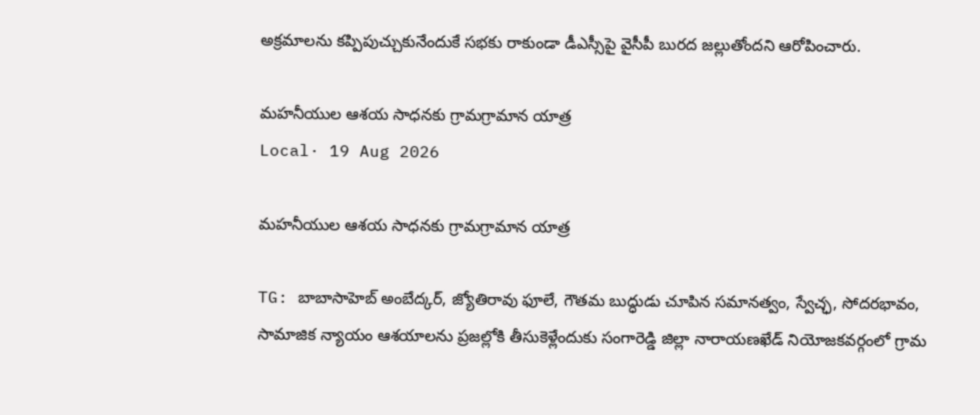అక్రమాలను కప్పిపుచ్చుకునేందుకే సభకు రాకుండా డీఎస్సీపై వైసీపీ బురద జల్లుతోందని ఆరోపించారు.

మహనీయుల ఆశయ సాధనకు గ్రామగ్రామాన యాత్ర
Local· 19 Aug 2026

మహనీయుల ఆశయ సాధనకు గ్రామగ్రామాన యాత్ర

TG: బాబాసాహెబ్ అంబేద్కర్, జ్యోతిరావు ఫూలే, గౌతమ బుద్ధుడు చూపిన సమానత్వం, స్వేచ్ఛ, సోదరభావం, సామాజిక న్యాయం ఆశయాలను ప్రజల్లోకి తీసుకెళ్లేందుకు సంగారెడ్డి జిల్లా నారాయణఖేడ్ నియోజకవర్గంలో గ్రామ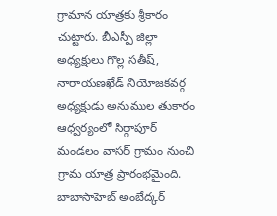గ్రామాన యాత్రకు శ్రీకారం చుట్టారు. బీఎస్పీ జిల్లా అధ్యక్షులు గొల్ల సతీష్, నారాయణఖేడ్ నియోజకవర్గ అధ్యక్షుడు అనుముల తుకారం ఆధ్వర్యంలో సిర్గాపూర్ మండలం వాసర్ గ్రామం నుంచి గ్రామ యాత్ర ప్రారంభమైంది. బాబాసాహెబ్ అంబేద్కర్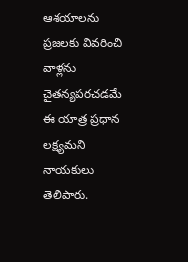ఆశయాలను ప్రజలకు వివరించి వాళ్లను చైతన్యపరచడమే ఈ యాత్ర ప్రధాన లక్ష్యమని నాయకులు తెలిపారు.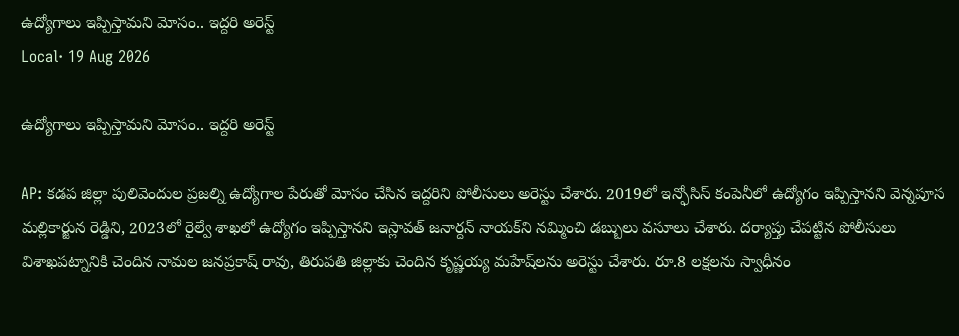ఉద్యోగాలు ఇప్పిస్తామని మోసం.. ఇద్దరి అరెస్ట్
Local· 19 Aug 2026

ఉద్యోగాలు ఇప్పిస్తామని మోసం.. ఇద్దరి అరెస్ట్

AP: కడప జిల్లా పులివెందుల ప్రజల్ని ఉద్యోగాల పేరుతో మోసం చేసిన ఇద్దరిని పోలీసులు అరెస్టు చేశారు. 2019లో ఇన్ఫోసిస్ కంపెనీలో ఉద్యోగం ఇప్పిస్తానని వెన్నపూస మల్లికార్జున రెడ్డిని, 2023లో రైల్వే శాఖలో ఉద్యోగం ఇప్పిస్తానని ఇస్లావత్ జనార్దన్ నాయక్‌ని నమ్మించి డబ్బులు వసూలు చేశారు. దర్యాప్తు చేపట్టిన పోలీసులు విశాఖపట్నానికి చెందిన నామల జన‌ప్రకాష్ రావు, తిరుపతి జిల్లాకు చెందిన కృష్ణయ్య మహేష్‌లను అరెస్టు చేశారు. రూ.8 లక్షలను స్వాధీనం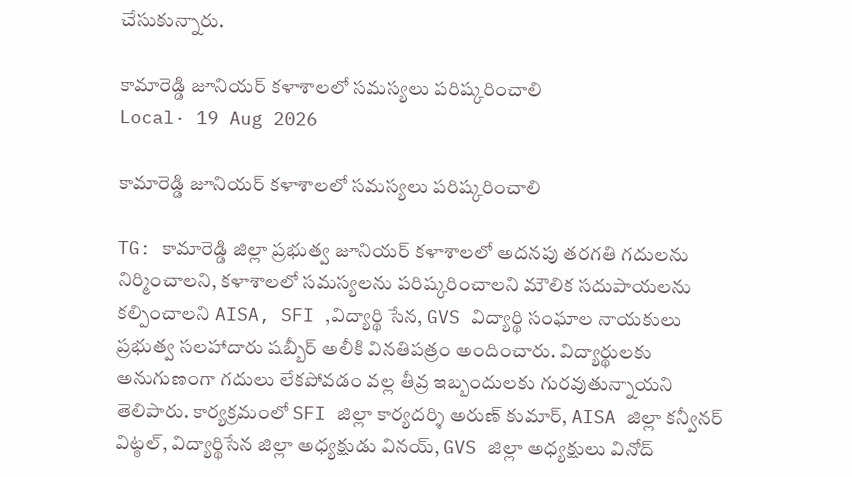చేసుకున్నారు.

కామారెడ్డి జూనియర్ కళాశాలలో సమస్యలు పరిష్కరించాలి
Local· 19 Aug 2026

కామారెడ్డి జూనియర్ కళాశాలలో సమస్యలు పరిష్కరించాలి

TG: కామారెడ్డి జిల్లా ప్రభుత్వ జూనియర్ కళాశాలలో అదనపు తరగతి గదులను నిర్మించాలని, కళాశాలలో సమస్యలను పరిష్కరించాలని మౌలిక సదుపాయలను కల్పించాలని AISA, SFI ,విద్యార్థి సేన, GVS విద్యార్థి సంఘాల నాయకులు ప్రభుత్వ సలహాదారు షబ్బీర్ అలీకి వినతిపత్రం అందించారు. విద్యార్థులకు అనుగుణంగా గదులు లేకపోవడం వల్ల తీవ్ర ఇబ్బందులకు గురవుతున్నాయని తెలిపారు. కార్యక్రమంలో SFI జిల్లా కార్యదర్శి అరుణ్ కుమార్, AISA జిల్లా కన్వీనర్ విట్ఠల్, విద్యార్థిసేన జిల్లా అధ్యక్షుడు వినయ్, GVS జిల్లా అధ్యక్షులు వినోద్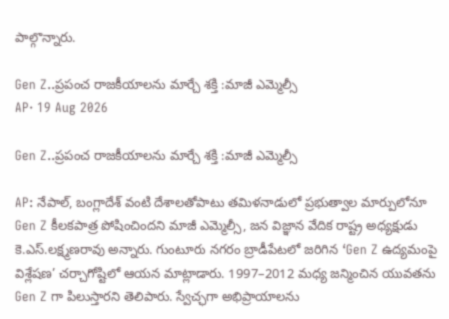పాల్గొన్నారు.

Gen Z..ప్రపంచ రాజకీయాలను మార్చే శక్తి :మాజీ ఎమ్మెల్సీ
AP· 19 Aug 2026

Gen Z..ప్రపంచ రాజకీయాలను మార్చే శక్తి :మాజీ ఎమ్మెల్సీ

AP: నేపాల్‌, బంగ్లాదేశ్‌ వంటి దేశాలతోపాటు తమిళనాడులో ప్రభుత్వాల మార్పులోనూ Gen Z కీలకపాత్ర పోషించిందని మాజీ ఎమ్మెల్సీ, జన విజ్ఞాన వేదిక రాష్ట్ర అధ్యక్షుడు కె.ఎస్‌.లక్ష్మణరావు అన్నారు. గుంటూరు నగరం బ్రాడీపేటలో జరిగిన ‘Gen Z ఉద్యమంపై విశ్లేషణ’ చర్చాగోష్టిలో ఆయన మాట్లాడారు. 1997–2012 మధ్య జన్మించిన యువతను Gen Z గా పిలుస్తారని తెలిపారు. స్వేచ్ఛగా అభిప్రాయాలను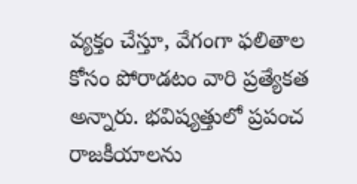వ్యక్తం చేస్తూ, వేగంగా ఫలితాల కోసం పోరాడటం వారి ప్రత్యేకత అన్నారు. భవిష్యత్తులో ప్రపంచ రాజకీయాలను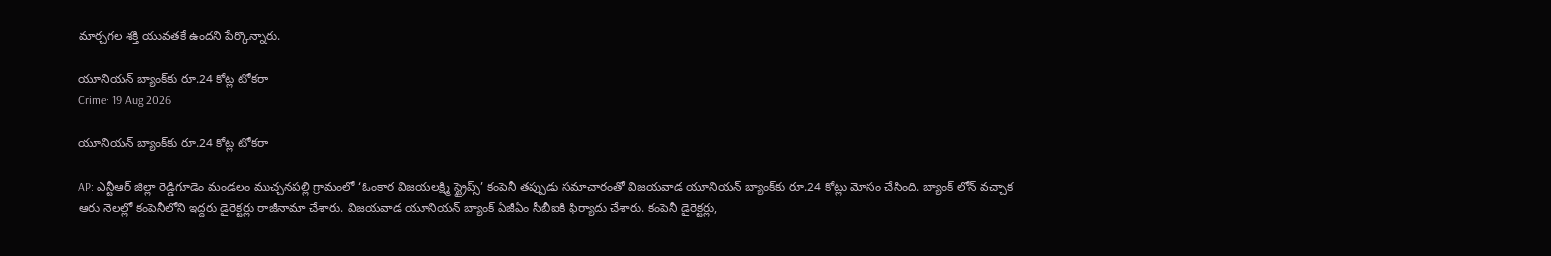మార్చగల శక్తి యువతకే ఉందని పేర్కొన్నారు.

యూనియన్ బ్యాంక్‌కు రూ.24 కోట్ల టోకరా
Crime· 19 Aug 2026

యూనియన్ బ్యాంక్‌కు రూ.24 కోట్ల టోకరా

AP: ఎన్టీఆర్ జిల్లా రెడ్డిగూడెం మండలం ముచ్చనపల్లి గ్రామంలో ‘ఓంకార విజయలక్ష్మి స్ట్రైప్స్’ కంపెనీ తప్పుడు సమాచారంతో విజయవాడ యూనియన్ బ్యాంక్‌కు రూ.24 కోట్లు మోసం చేసింది. బ్యాంక్ లోన్ వచ్చాక ఆరు నెలల్లో కంపెనీలోని ఇద్దరు డైరెక్టర్లు రాజీనామా చేశారు. విజయవాడ యూనియన్ బ్యాంక్ ఏజీఏం సీబీఐకి ఫిర్యాదు చేశారు. కంపెనీ డైరెక్టర్లు,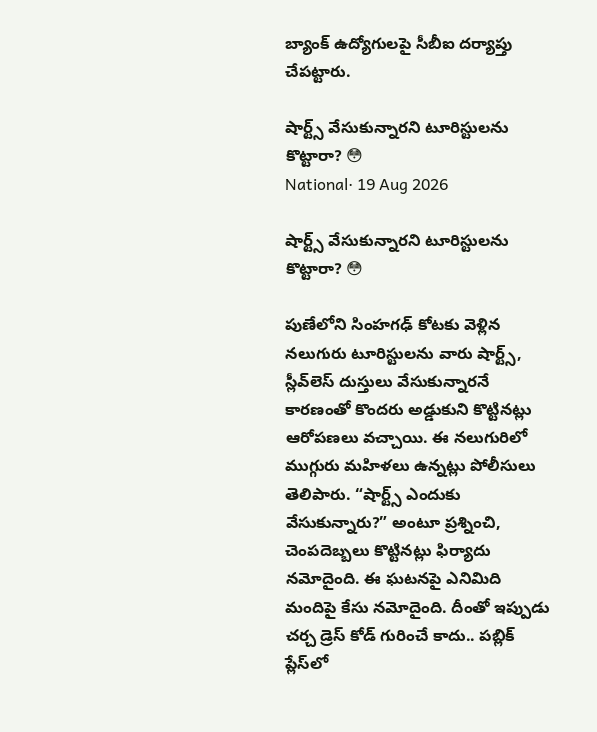బ్యాంక్ ఉద్యోగులపై సీబీఐ దర్యాప్తు చేపట్టారు.

షార్ట్స్ వేసుకున్నారని టూరిస్టులను కొట్టారా? 😳
National· 19 Aug 2026

షార్ట్స్ వేసుకున్నారని టూరిస్టులను కొట్టారా? 😳

పుణేలోని సింహగఢ్ కోటకు వెళ్లిన నలుగురు టూరిస్టులను వారు షార్ట్స్, స్లీవ్‌లెస్ దుస్తులు వేసుకున్నారనే కారణంతో కొందరు అడ్డుకుని కొట్టినట్లు ఆరోపణలు వచ్చాయి. ఈ నలుగురిలో ముగ్గురు మహిళలు ఉన్నట్లు పోలీసులు తెలిపారు. “షార్ట్స్ ఎందుకు వేసుకున్నారు?” అంటూ ప్రశ్నించి, చెంపదెబ్బలు కొట్టినట్లు ఫిర్యాదు నమోదైంది. ఈ ఘటనపై ఎనిమిది మందిపై కేసు నమోదైంది. దీంతో ఇప్పుడు చర్చ డ్రెస్ కోడ్ గురించే కాదు.. పబ్లిక్ ప్లేస్‌లో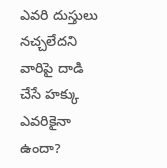ఎవరి దుస్తులు నచ్చలేదని వారిపై దాడి చేసే హక్కు ఎవరికైనా ఉందా?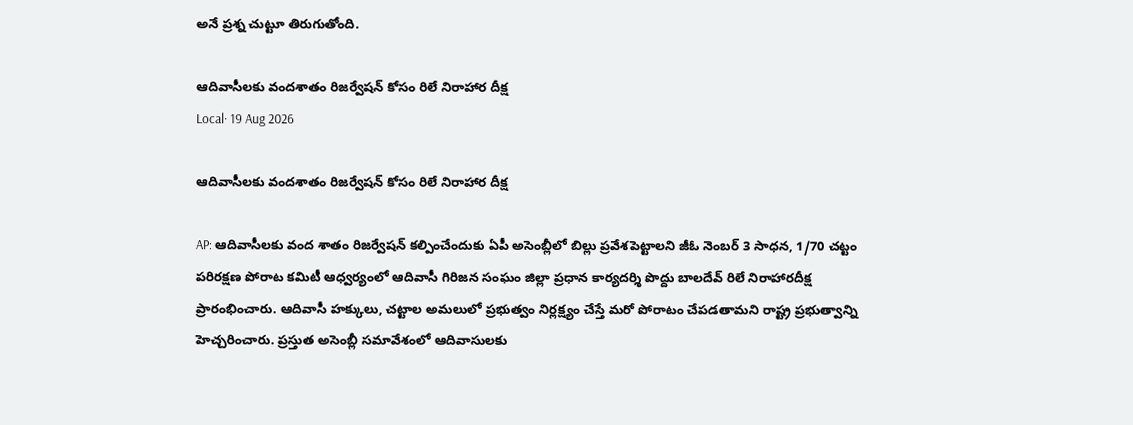అనే ప్రశ్న చుట్టూ తిరుగుతోంది.

ఆదివాసీలకు వందశాతం రిజర్వేషన్ కోసం రిలే నిరాహార దీక్ష
Local· 19 Aug 2026

ఆదివాసీలకు వందశాతం రిజర్వేషన్ కోసం రిలే నిరాహార దీక్ష

AP: ఆదివాసీలకు వంద శాతం రిజర్వేషన్ కల్పించేందుకు ఏపీ అసెంబ్లీలో బిల్లు ప్రవేశపెట్టాలని జీఓ నెంబర్ 3 సాధన, 1/70 చట్టం పరిరక్షణ పోరాట కమిటీ ఆధ్వర్యంలో ఆదివాసీ గిరిజన సంఘం జిల్లా ప్రధాన కార్యదర్శి పొద్దు బాలదేవ్ రిలే నిరాహారదీక్ష ప్రారంభించారు. ఆదివాసీ హక్కులు, చట్టాల అమలులో ప్రభుత్వం నిర్లక్ష్యం చేస్తే మరో పోరాటం చేపడతామని రాష్ట్ర ప్రభుత్వాన్ని హెచ్చరించారు. ప్రస్తుత అసెంబ్లీ సమావేశంలో ఆదివాసులకు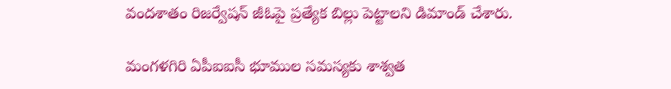వందశాతం రిజర్వేషన్ జీఓపై ప్రత్యేక బిల్లు పెట్టాలని డిమాండ్ చేశారు.

మంగళగిరి ఏపీఐఐసీ భూముల సమస్యకు శాశ్వత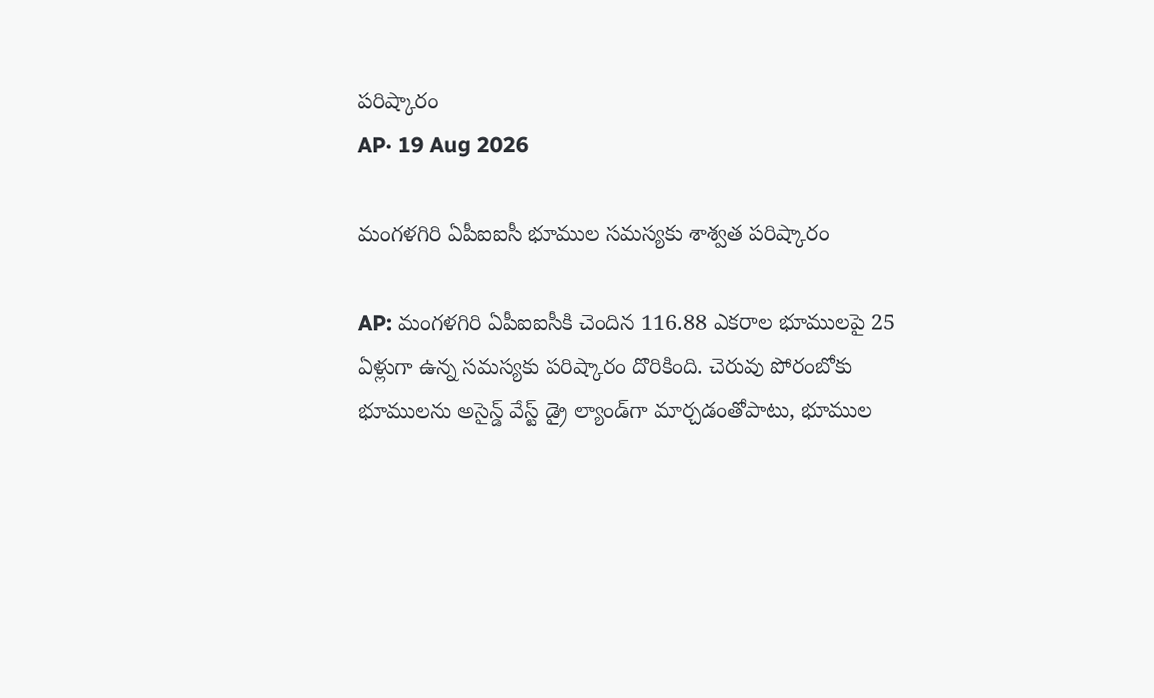పరిష్కారం
AP· 19 Aug 2026

మంగళగిరి ఏపీఐఐసీ భూముల సమస్యకు శాశ్వత పరిష్కారం

AP: మంగళగిరి ఏపీఐఐసీకి చెందిన 116.88 ఎకరాల భూములపై 25 ఏళ్లుగా ఉన్న సమస్యకు పరిష్కారం దొరికింది. చెరువు పోరంబోకు భూములను అసైన్డ్ వేస్ట్ డ్రై ల్యాండ్‌గా మార్చడంతోపాటు, భూముల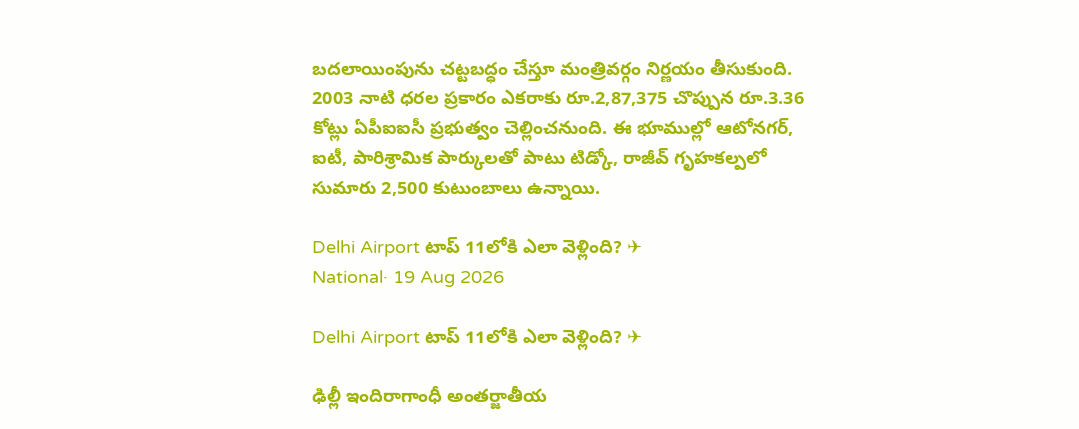బదలాయింపును చట్టబద్ధం చేస్తూ మంత్రివర్గం నిర్ణయం తీసుకుంది. 2003 నాటి ధరల ప్రకారం ఎకరాకు రూ.2,87,375 చొప్పున రూ.3.36 కోట్లు ఏపీఐఐసీ ప్రభుత్వం చెల్లించనుంది. ఈ భూముల్లో ఆటోనగర్, ఐటీ, పారిశ్రామిక పార్కులతో పాటు టిడ్కో, రాజీవ్ గృహకల్పలో సుమారు 2,500 కుటుంబాలు ఉన్నాయి.

Delhi Airport టాప్ 11లోకి ఎలా వెళ్లింది? ✈
National· 19 Aug 2026

Delhi Airport టాప్ 11లోకి ఎలా వెళ్లింది? ✈

ఢిల్లీ ఇందిరాగాంధీ అంతర్జాతీయ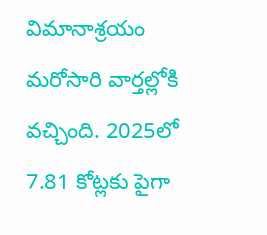విమానాశ్రయం మరోసారి వార్తల్లోకి వచ్చింది. 2025లో 7.81 కోట్లకు పైగా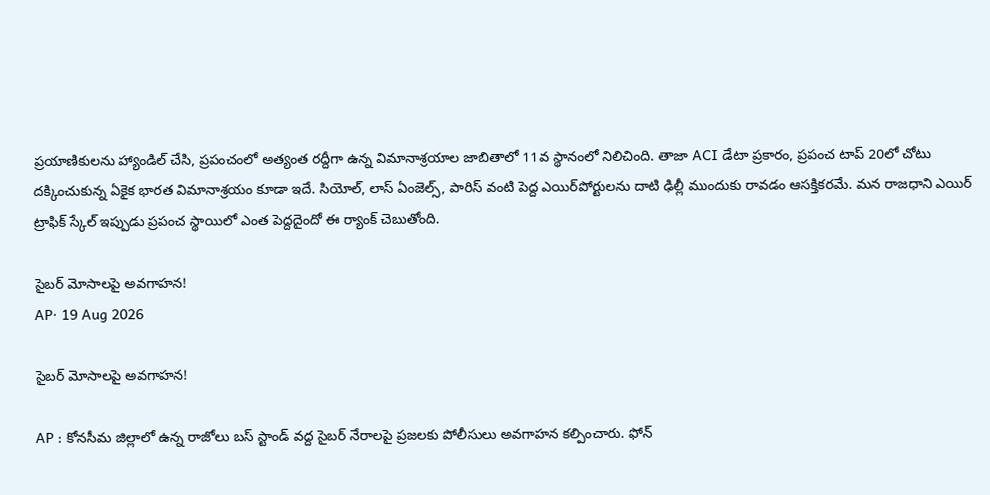ప్రయాణికులను హ్యాండిల్ చేసి, ప్రపంచంలో అత్యంత రద్దీగా ఉన్న విమానాశ్రయాల జాబితాలో 11వ స్థానంలో నిలిచింది. తాజా ACI డేటా ప్రకారం, ప్రపంచ టాప్ 20లో చోటు దక్కించుకున్న ఏకైక భారత విమానాశ్రయం కూడా ఇదే. సియోల్, లాస్ ఏంజెల్స్, పారిస్ వంటి పెద్ద ఎయిర్‌పోర్టులను దాటి ఢిల్లీ ముందుకు రావడం ఆసక్తికరమే. మన రాజధాని ఎయిర్ ట్రాఫిక్ స్కేల్ ఇప్పుడు ప్రపంచ స్థాయిలో ఎంత పెద్దదైందో ఈ ర్యాంక్ చెబుతోంది.

సైబర్ మోసాలపై అవగాహన!
AP· 19 Aug 2026

సైబర్ మోసాలపై అవగాహన!

AP : కోనసీమ జిల్లాలో ఉన్న రాజోలు బస్ స్టాండ్ వద్ద సైబర్ నేరాలపై ప్రజలకు పోలీసులు అవగాహన కల్పించారు. ఫోన్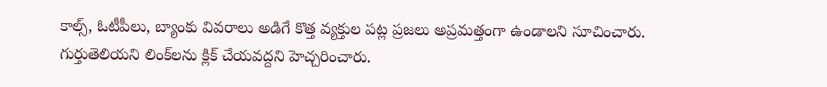కాల్స్, ఓటీపీలు, బ్యాంకు వివరాలు అడిగే కొత్త వ్యక్తుల పట్ల ప్రజలు అప్రమత్తంగా ఉండాలని సూచించారు. గుర్తుతెలియని లింక్‌లను క్లిక్ చేయవద్దని హెచ్చరించారు.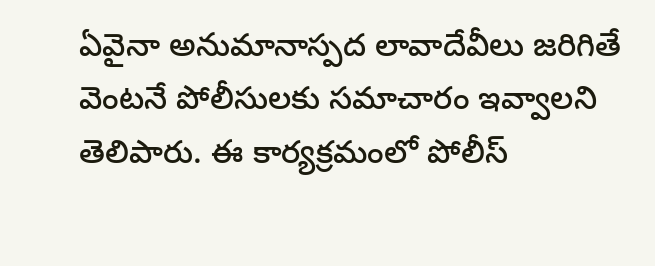ఏవైనా అనుమానాస్పద లావాదేవీలు జరిగితే వెంటనే పోలీసులకు సమాచారం ఇవ్వాలని తెలిపారు. ఈ కార్యక్రమంలో పోలీస్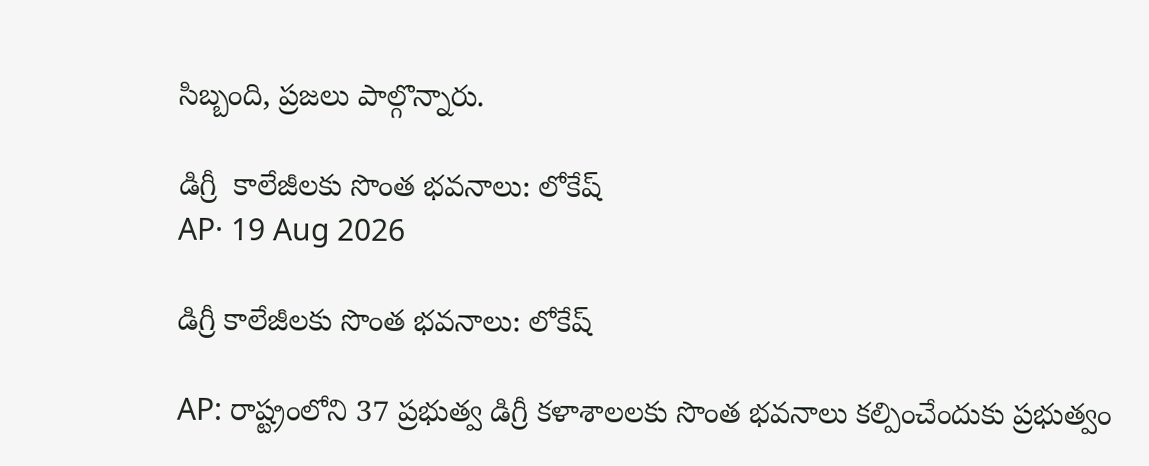సిబ్బంది, ప్రజలు పాల్గొన్నారు.

డిగ్రీ  కాలేజీలకు సొంత భవనాలు: లోకేష్
AP· 19 Aug 2026

డిగ్రీ కాలేజీలకు సొంత భవనాలు: లోకేష్

AP: రాష్ట్రంలోని 37 ప్రభుత్వ డిగ్రీ కళాశాలలకు సొంత భవనాలు కల్పించేందుకు ప్రభుత్వం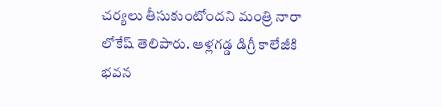చర్యలు తీసుకుంటోందని మంత్రి నారా లోకేష్ తెలిపారు. ఆళ్లగడ్డ డిగ్రీ కాలేజీకి భవన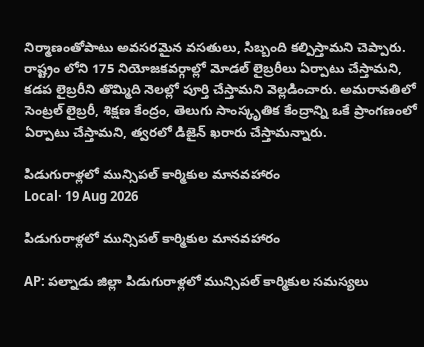నిర్మాణంతోపాటు అవసరమైన వసతులు, సిబ్బంది కల్పిస్తామని చెప్పారు. రాష్ట్రం లోని 175 నియోజకవర్గాల్లో మోడల్‌ లైబ్రరీలు ఏర్పాటు చేస్తామని, కడప లైబ్రరీని తొమ్మిది నెలల్లో పూర్తి చేస్తామని వెల్లడించారు. అమరావతిలో సెంట్రల్‌ లైబ్రరీ, శిక్షణ కేంద్రం, తెలుగు సాంస్కృతిక కేంద్రాన్ని ఒకే ప్రాంగణంలో ఏర్పాటు చేస్తామని, త్వరలో డిజైన్‌ ఖరారు చేస్తామన్నారు.

పిడుగురాళ్లలో మున్సిపల్ కార్మికుల మానవహారం
Local· 19 Aug 2026

పిడుగురాళ్లలో మున్సిపల్ కార్మికుల మానవహారం

AP: పల్నాడు జిల్లా పిడుగురాళ్లలో మున్సిపల్ కార్మికుల సమస్యలు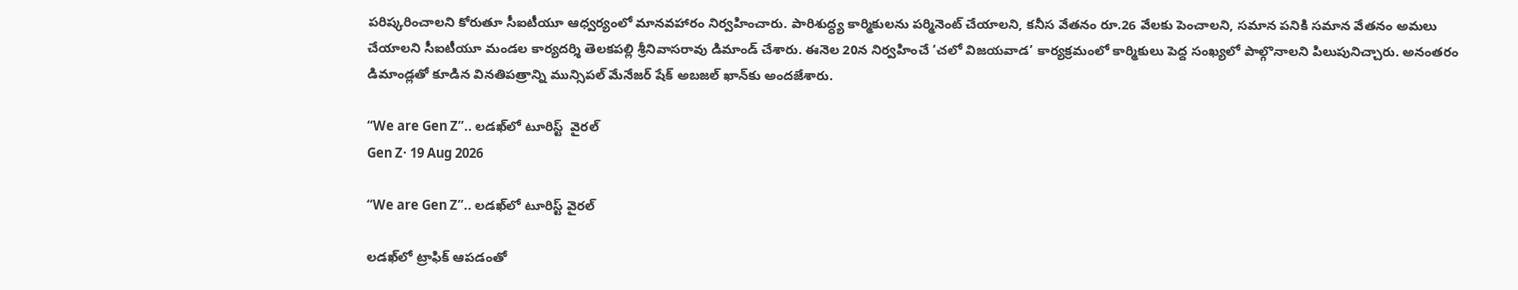పరిష్కరించాలని కోరుతూ సీఐటీయూ ఆధ్వర్యంలో మానవహారం నిర్వహించారు. పారిశుద్ధ్య కార్మికులను పర్మినెంట్ చేయాలని, కనీస వేతనం రూ.26 వేలకు పెంచాలని, సమాన పనికి సమాన వేతనం అమలు చేయాలని సీఐటీయూ మండల కార్యదర్శి తెలకపల్లి శ్రీనివాసరావు డిమాండ్ చేశారు. ఈనెల 20న నిర్వహించే ‘చలో విజయవాడ’ కార్యక్రమంలో కార్మికులు పెద్ద సంఖ్యలో పాల్గొనాలని పిలుపునిచ్చారు. అనంతరం డిమాండ్లతో కూడిన వినతిపత్రాన్ని మున్సిపల్ మేనేజర్ షేక్ అబజల్ ఖాన్‌కు అందజేశారు.

“We are Gen Z”.. లడఖ్‌లో టూరిస్ట్  వైరల్
Gen Z· 19 Aug 2026

“We are Gen Z”.. లడఖ్‌లో టూరిస్ట్ వైరల్

లడఖ్‌లో ట్రాఫిక్ ఆపడంతో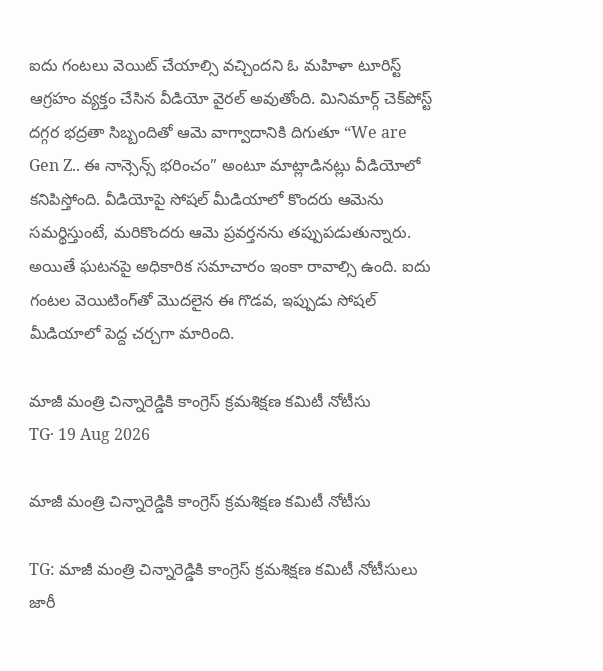ఐదు గంటలు వెయిట్ చేయాల్సి వచ్చిందని ఓ మహిళా టూరిస్ట్ ఆగ్రహం వ్యక్తం చేసిన వీడియో వైరల్ అవుతోంది. మినిమార్గ్ చెక్‌పోస్ట్ దగ్గర భద్రతా సిబ్బందితో ఆమె వాగ్వాదానికి దిగుతూ “We are Gen Z.. ఈ నాన్సెన్స్ భరించం” అంటూ మాట్లాడినట్లు వీడియోలో కనిపిస్తోంది. వీడియోపై సోషల్ మీడియాలో కొందరు ఆమెను సమర్థిస్తుంటే, మరికొందరు ఆమె ప్రవర్తనను తప్పుపడుతున్నారు. అయితే ఘటనపై అధికారిక సమాచారం ఇంకా రావాల్సి ఉంది. ఐదు గంటల వెయిటింగ్‌తో మొదలైన ఈ గొడవ, ఇప్పుడు సోషల్ మీడియాలో పెద్ద చర్చగా మారింది.

మాజీ మంత్రి చిన్నారెడ్డికి కాంగ్రెస్ క్రమశిక్షణ కమిటీ నోటీసు
TG· 19 Aug 2026

మాజీ మంత్రి చిన్నారెడ్డికి కాంగ్రెస్ క్రమశిక్షణ కమిటీ నోటీసు

TG: మాజీ మంత్రి చిన్నారెడ్డికి కాంగ్రెస్ క్రమశిక్షణ కమిటీ నోటీసులు జారీ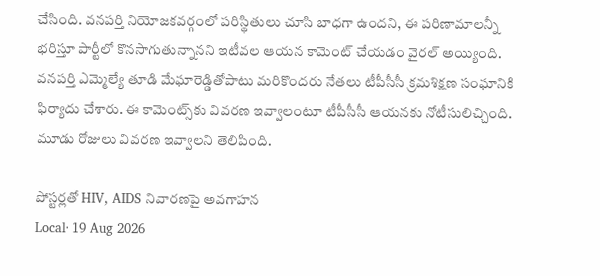చేసింది. వనపర్తి నియోజకవర్గంలో పరిస్థితులు చూసి బాధగా ఉందని, ఈ పరిణామాలన్నీ భరిస్తూ పార్టీలో కొనసాగుతున్నానని ఇటీవల ఆయన కామెంట్ చేయడం వైరల్ అయ్యింది. వనపర్తి ఎమ్మెల్యే తూడి మేఘారెడ్డితోపాటు మరికొందరు నేతలు టీపీసీసీ క్రమశిక్షణ సంఘానికి ఫిర్యాదు చేశారు. ఈ కామెంట్స్‌కు వివరణ ఇవ్వాలంటూ టీపీసీసీ ఆయనకు నోటీసులిచ్చింది. మూడు రోజులు వివరణ ఇవ్వాలని తెలిపింది.

పోస్టర్లతో HIV, AIDS నివారణపై అవగాహన
Local· 19 Aug 2026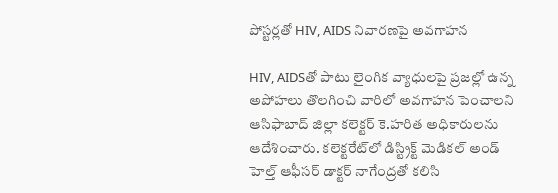పోస్టర్లతో HIV, AIDS నివారణపై అవగాహన

HIV, AIDSతో పాటు లైంగిక వ్యాధులపై ప్రజల్లో ఉన్న అపోహలు తొలగించి వారిలో అవగాహన పెంచాలని ఆసిఫాబాద్ జిల్లా కలెక్టర్ కె.హరిత అధికారులను ఆదేశించారు. కలెక్టరేట్‌లో డిస్ట్రిక్ట్ మెడికల్ అండ్ హెల్త్ ఆఫీసర్ డాక్టర్ నాగేంద్రతో కలిసి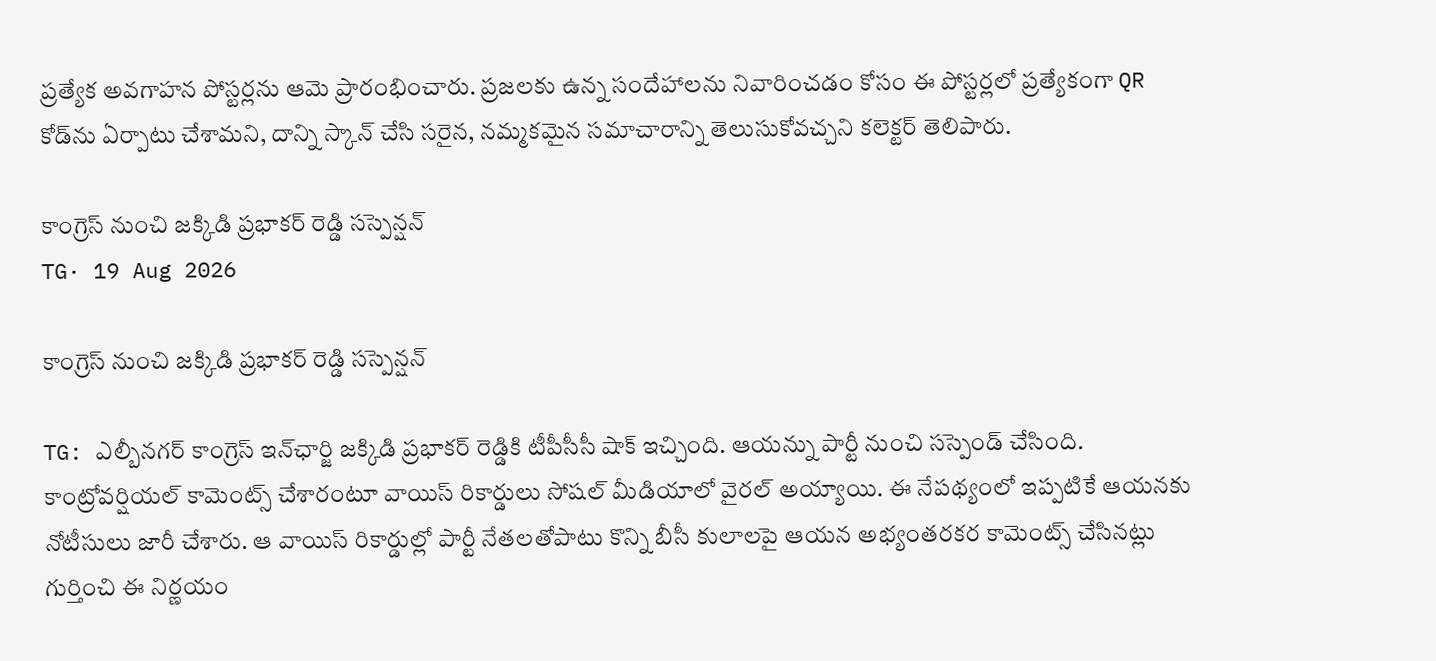ప్రత్యేక అవగాహన పోస్టర్లను ఆమె ప్రారంభించారు. ప్రజలకు ఉన్న సందేహాలను నివారించడం కోసం ఈ పోస్టర్లలో ప్రత్యేకంగా QR కోడ్‌ను ఏర్పాటు చేశామని, దాన్ని స్కాన్ చేసి సరైన, నమ్మకమైన సమాచారాన్ని తెలుసుకోవచ్చని కలెక్టర్ తెలిపారు.

కాంగ్రెస్ నుంచి జక్కిడి ప్రభాకర్ రెడ్డి సస్పెన్షన్
TG· 19 Aug 2026

కాంగ్రెస్ నుంచి జక్కిడి ప్రభాకర్ రెడ్డి సస్పెన్షన్

TG: ఎల్బీనగర్ కాంగ్రెస్ ఇన్‌ఛార్జి జక్కిడి ప్రభాకర్ రెడ్డికి టీపీసీసీ షాక్ ఇచ్చింది. ఆయన్ను పార్టీ నుంచి సస్పెండ్ చేసింది. కాంట్రోవర్షియల్ కామెంట్స్ చేశారంటూ వాయిస్ రికార్డులు సోషల్ మీడియాలో వైరల్ అయ్యాయి. ఈ నేపథ్యంలో ఇప్పటికే ఆయనకు నోటీసులు జారీ చేశారు. ఆ వాయిస్ రికార్డుల్లో పార్టీ నేతలతోపాటు కొన్ని బీసీ కులాలపై ఆయన అభ్యంతరకర కామెంట్స్ చేసినట్లు గుర్తించి ఈ నిర్ణయం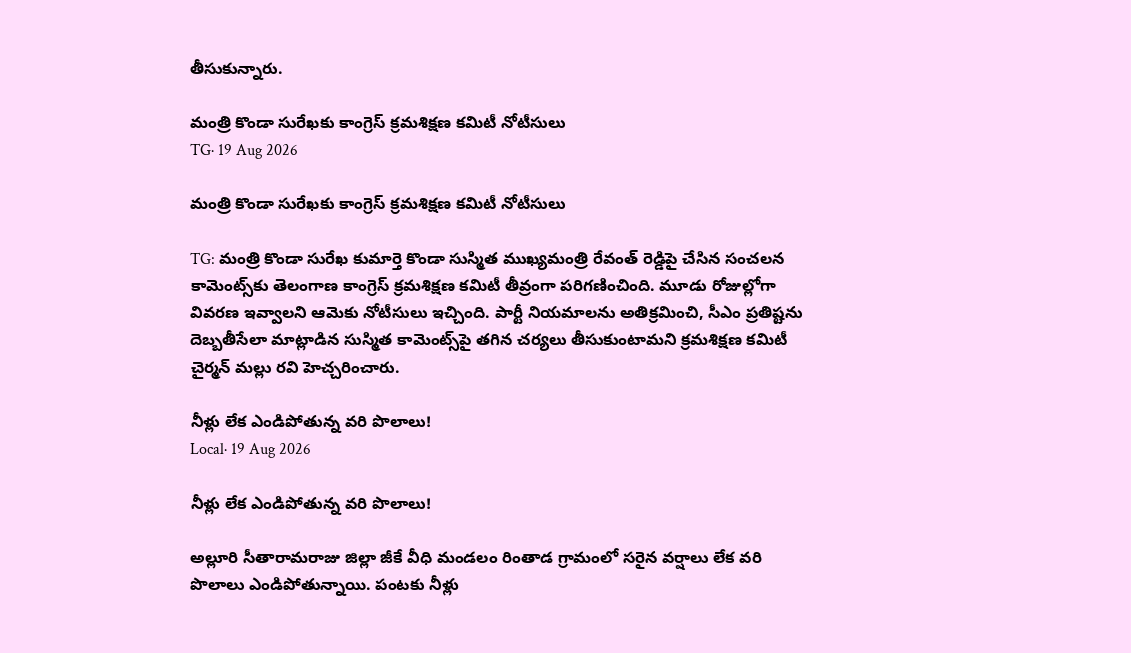తీసుకున్నారు.

మంత్రి కొండా సురేఖకు కాంగ్రెస్ క్రమశిక్షణ కమిటీ నోటీసులు
TG· 19 Aug 2026

మంత్రి కొండా సురేఖకు కాంగ్రెస్ క్రమశిక్షణ కమిటీ నోటీసులు

TG: మంత్రి కొండా సురేఖ కుమార్తె కొండా సుస్మిత ముఖ్యమంత్రి రేవంత్ రెడ్డిపై చేసిన సంచలన కామెంట్స్‌కు తెలంగాణ కాంగ్రెస్ క్రమశిక్షణ కమిటీ తీవ్రంగా పరిగణించింది. మూడు రోజుల్లోగా వివరణ ఇవ్వాలని ఆమెకు నోటీసులు ఇచ్చింది. పార్టీ నియమాలను అతిక్రమించి, సీఎం ప్రతిష్టను దెబ్బతీసేలా మాట్లాడిన సుస్మిత కామెంట్స్‌పై తగిన చర్యలు తీసుకుంటామని క్రమశిక్షణ కమిటీ చైర్మన్ మల్లు రవి హెచ్చరించారు.

నీళ్లు లేక ఎండిపోతున్న వరి పొలాలు!
Local· 19 Aug 2026

నీళ్లు లేక ఎండిపోతున్న వరి పొలాలు!

అల్లూరి సీతారామరాజు జిల్లా జీకే వీధి మండలం రింతాడ గ్రామంలో సరైన వర్షాలు లేక వరి పొలాలు ఎండిపోతున్నాయి. పంటకు నీళ్లు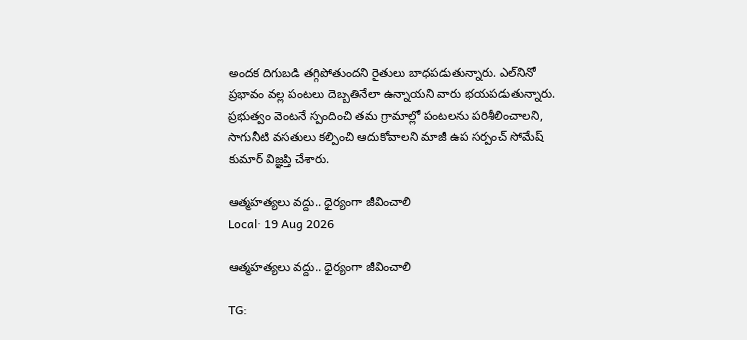అందక దిగుబడి తగ్గిపోతుందని రైతులు బాధపడుతున్నారు. ఎల్‌నినో ప్రభావం వల్ల పంటలు దెబ్బతినేలా ఉన్నాయని వారు భయపడుతున్నారు. ప్రభుత్వం వెంటనే స్పందించి తమ గ్రామాల్లో పంటలను పరిశీలించాలని, సాగునీటి వసతులు కల్పించి ఆదుకోవాలని మాజీ ఉప సర్పంచ్ సోమేష్ కుమార్ విజ్ఞప్తి చేశారు.

ఆత్మహత్యలు వద్దు.. ధైర్యంగా జీవించాలి
Local· 19 Aug 2026

ఆత్మహత్యలు వద్దు.. ధైర్యంగా జీవించాలి

TG: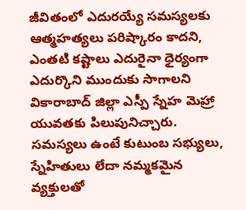జీవితంలో ఎదురయ్యే సమస్యలకు ఆత్మహత్యలు పరిష్కారం కాదని, ఎంతటి కష్టాలు ఎదురైనా ధైర్యంగా ఎదుర్కొని ముందుకు సాగాలని వికారాబాద్ జిల్లా ఎస్పీ స్నేహ మెహ్రా యువతకు పిలుపునిచ్చారు. సమస్యలు ఉంటే కుటుంబ సభ్యులు, స్నేహితులు లేదా నమ్మకమైన వ్యక్తులతో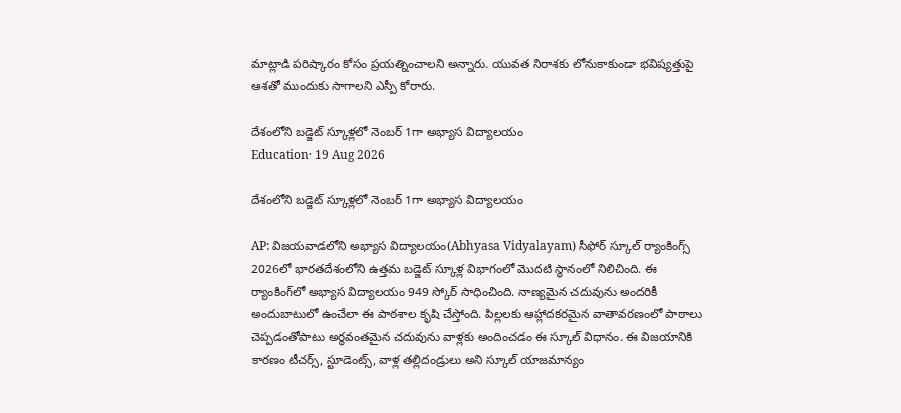మాట్లాడి పరిష్కారం కోసం ప్రయత్నించాలని అన్నారు. యువత నిరాశకు లోనుకాకుండా భవిష్యత్తుపై ఆశతో ముందుకు సాగాలని ఎస్పీ కోరారు.

దేశంలోని బడ్జెట్ స్కూళ్లలో నెంబర్ 1గా అభ్యాస విద్యాలయం
Education· 19 Aug 2026

దేశంలోని బడ్జెట్ స్కూళ్లలో నెంబర్ 1గా అభ్యాస విద్యాలయం

AP: విజయవాడలోని అభ్యాస విద్యాలయం(Abhyasa Vidyalayam) సీఫోర్ స్కూల్ ర్యాంకింగ్స్ 2026లో భారతదేశంలోని ఉత్తమ బడ్జెట్ స్కూళ్ల విభాగంలో మొదటి స్థానంలో నిలిచింది. ఈ ర్యాంకింగ్‌లో అభ్యాస విద్యాలయం 949 స్కోర్‌ సాధించింది. నాణ్యమైన చదువును అందరికీ అందుబాటులో ఉంచేలా ఈ పాఠశాల కృషి చేస్తోంది. పిల్లలకు ఆహ్లాదకరమైన వాతావరణంలో పాఠాలు చెప్పడంతోపాటు అర్థవంతమైన చదువును వాళ్లకు అందించడం ఈ స్కూల్ విధానం. ఈ విజయానికి కారణం టీచర్స్, స్టూడెంట్స్, వాళ్ల తల్లిదండ్రులు అని స్కూల్ యాజమాన్యం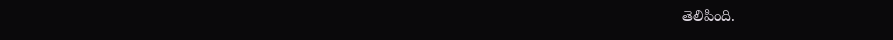తెలిపింది.